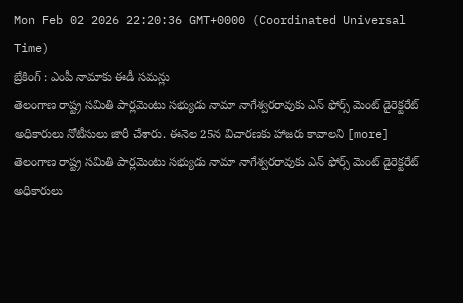Mon Feb 02 2026 22:20:36 GMT+0000 (Coordinated Universal Time)
బ్రేకింగ్ : ఎంపీ నామాకు ఈడీ సమన్లు
తెలంగాణ రాష్ట్ర సమితి పార్లమెంటు సభ్యుడు నామా నాగేశ్వరరావుకు ఎన్ ఫోర్స్ మెంట్ డైరెక్టరేట్ అధికారులు నోటీసులు జారీ చేశారు. ఈనెల 25న విచారణకు హాజరు కావాలని [more]
తెలంగాణ రాష్ట్ర సమితి పార్లమెంటు సభ్యుడు నామా నాగేశ్వరరావుకు ఎన్ ఫోర్స్ మెంట్ డైరెక్టరేట్ అధికారులు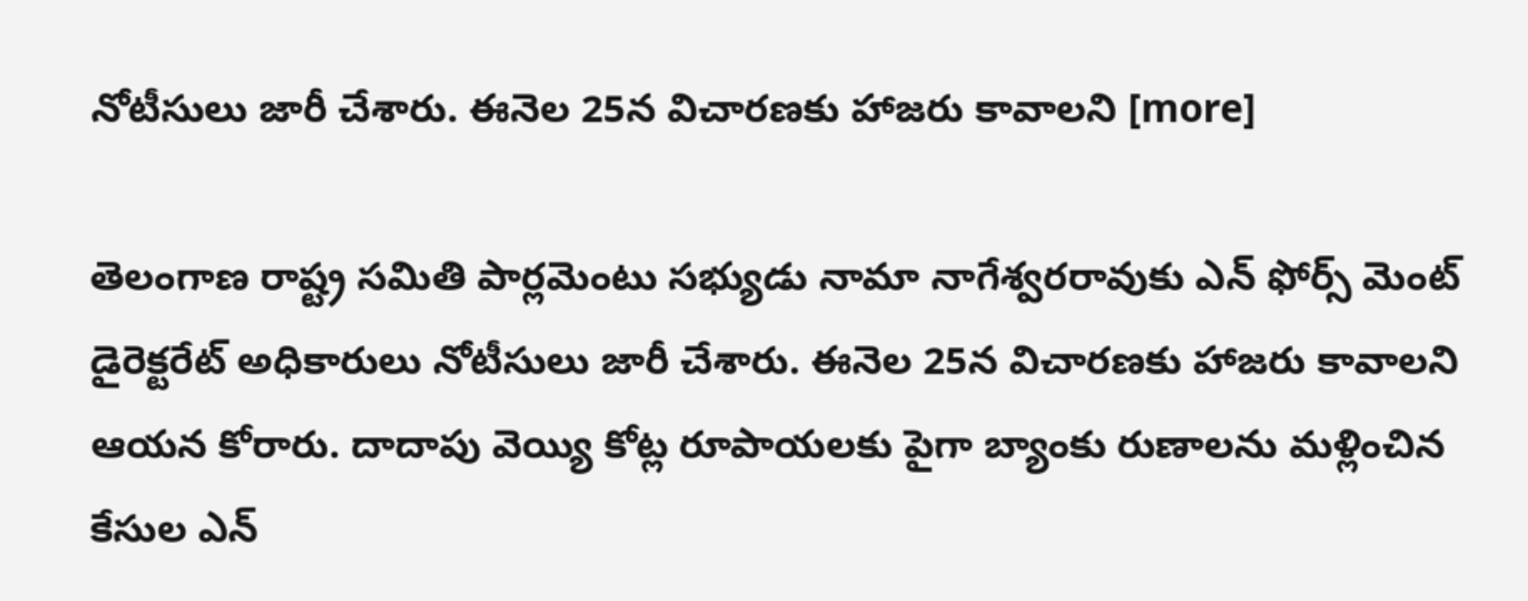నోటీసులు జారీ చేశారు. ఈనెల 25న విచారణకు హాజరు కావాలని [more]

తెలంగాణ రాష్ట్ర సమితి పార్లమెంటు సభ్యుడు నామా నాగేశ్వరరావుకు ఎన్ ఫోర్స్ మెంట్ డైరెక్టరేట్ అధికారులు నోటీసులు జారీ చేశారు. ఈనెల 25న విచారణకు హాజరు కావాలని ఆయన కోరారు. దాదాపు వెయ్యి కోట్ల రూపాయలకు పైగా బ్యాంకు రుణాలను మళ్లించిన కేసుల ఎన్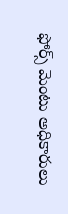ఫోర్స్ మెంటు అధికారులు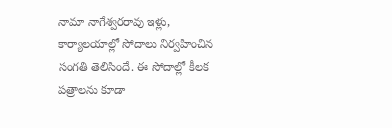నామా నాగేశ్వరరావు ఇళ్లు, కార్యాలయాల్లో సోదాలు నిర్వహించిన సంగతి తెలిసిందే. ఈ సోదాల్లో కీలక పత్రాలను కూడా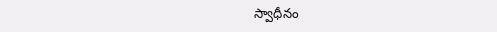స్వాధీనం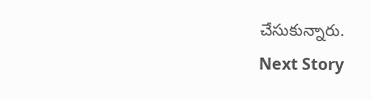చేసుకున్నారు.
Next Story